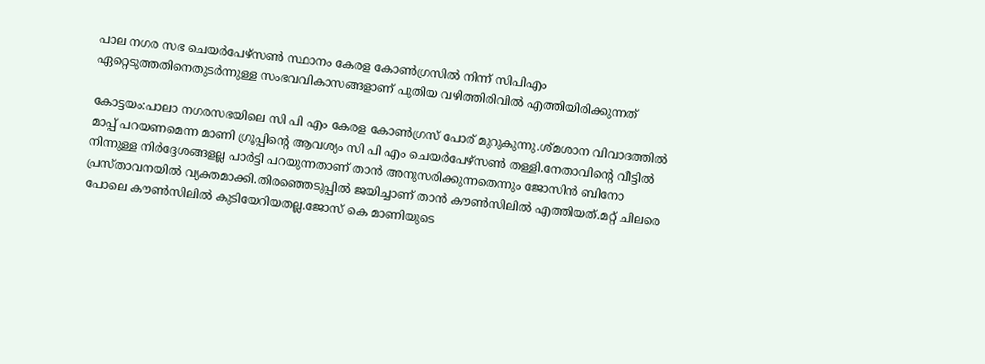പാല നഗര സഭ ചെയര്‍പേഴ്സണ്‍ സ്ഥാനം കേരള കോണ്‍ഗ്രസില്‍ നിന്ന് സിപിഎം ഏറ്റെടുത്തതിനെതുടര്‍ന്നുള്ള സംഭവവികാസങ്ങളാണ് പുതിയ വഴിത്തിരിവില്‍ എത്തിയിരിക്കുന്നത്

കോട്ടയം:പാലാ നഗരസഭയിലെ സി പി എം കേരള കോൺഗ്രസ് പോര് മുറുകുന്നു.ശ്മശാന വിവാദത്തിൽ മാപ്പ് പറയണമെന്ന മാണി ഗ്രൂപ്പിന്‍റെ ആവശ്യം സി പി എം ചെയർപേഴ്സൺ തള്ളി.നേതാവിന്‍റെ വീട്ടിൽ നിന്നുള്ള നിർദ്ദേശങ്ങളല്ല പാർട്ടി പറയുന്നതാണ് താൻ അനുസരിക്കുന്നതെന്നും ജോസിൻ ബിനോ പ്രസ്താവനയില്‍ വ്യക്തമാക്കി.തിരഞ്ഞെടുപ്പിൽ ജയിച്ചാണ് താൻ കൗൺസിലിൽ എത്തിയത്.മറ്റ് ചിലരെ പോലെ കൗൺസിലിൽ കുടിയേറിയതല്ല.ജോസ് കെ മാണിയുടെ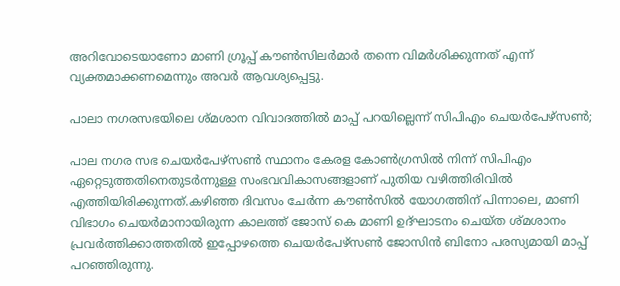അറിവോടെയാണോ മാണി ഗ്രൂപ്പ് കൗൺസിലർമാർ തന്നെ വിമർശിക്കുന്നത് എന്ന് വ്യക്തമാക്കണമെന്നും അവര്‍ ആവശ്യപ്പെട്ടു.

പാലാ നഗരസഭയിലെ ശ്മശാന വിവാദത്തിൽ മാപ്പ് പറയില്ലെന്ന് സിപിഎം ചെയർപേഴ്സൺ;

പാല നഗര സഭ ചെയര്‍പേഴ്സണ്‍ സ്ഥാനം കേരള കോണ്‍ഗ്രസില്‍ നിന്ന് സിപിഎം ഏറ്റെടുത്തതിനെതുടര്‍ന്നുള്ള സംഭവവികാസങ്ങളാണ് പുതിയ വഴിത്തിരിവില്‍ എത്തിയിരിക്കുന്നത്.കഴിഞ്ഞ ദിവസം ചേര്‍ന്ന കൗണ്‍സില്‍ യോഗത്തിന് പിന്നാലെ, മാണി വിഭാഗം ചെയര്‍മാനായിരുന്ന കാലത്ത് ജോസ് കെ മാണി ഉദ്ഘാടനം ചെയ്ത ശ്മശാനം പ്രവര്‍ത്തിക്കാത്തതില്‍ ഇപ്പോഴത്തെ ചെയര്‍പേഴ്സണ്‍ ജോസിൻ ബിനോ പരസ്യമായി മാപ്പ് പറഞ്ഞിരുന്നു.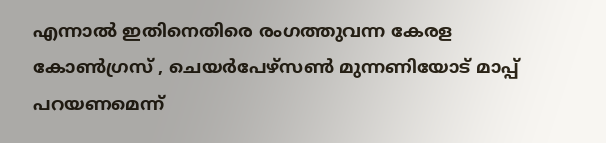എന്നാല്‍ ഇതിനെതിരെ രംഗത്തുവന്ന കേരള കോണ്‍ഗ്രസ് , ചെയര്‍പേഴ്സണ്‍ മുന്നണിയോട് മാപ്പ് പറയണമെന്ന്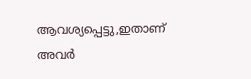ആവശ്യപ്പെട്ടു,ഇതാണ് അവര്‍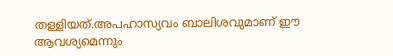തള്ളിയത്.അപഹാസ്യവം ബാലിശവുമാണ് ഈ ആവശ്യമെന്നും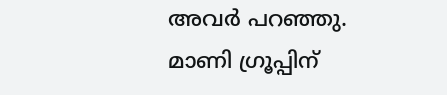അവര്‍ പറഞ്ഞു. മാണി ഗ്രൂപ്പിന്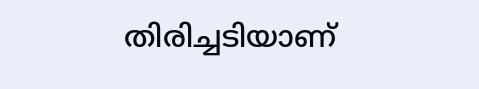തിരിച്ചടിയാണ്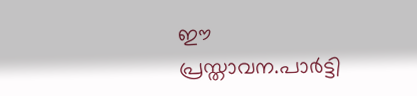ഈ പ്രസ്താവന.പാര്‍ട്ടി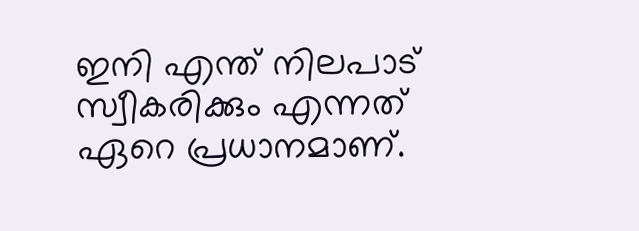ഇനി എന്ത് നിലപാട് സ്വീകരിക്കും എന്നത് ഏറെ പ്രധാനമാണ്.